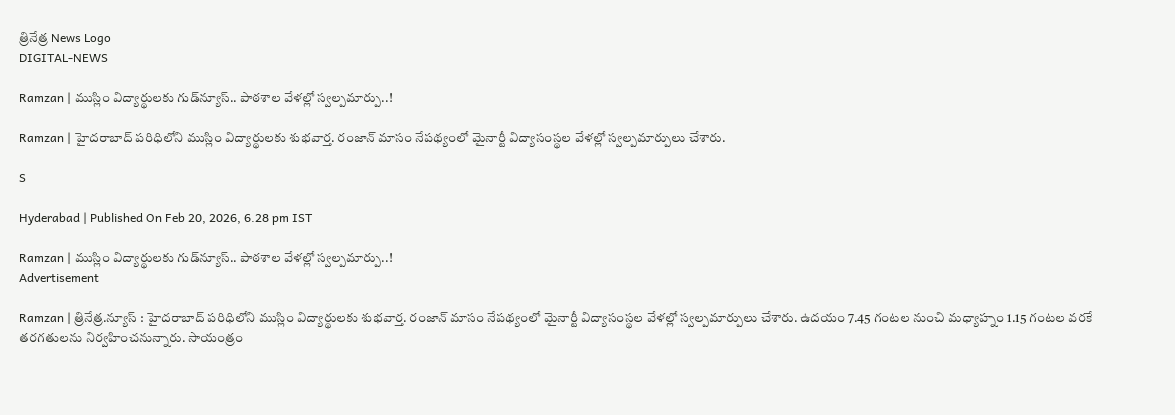త్రినేత్ర News Logo
DIGITAL-NEWS

Ramzan | ముస్లిం విద్యార్థుల‌కు గుడ్‌న్యూస్.. పాఠ‌శాల వేళ‌ల్లో స్వ‌ల్ప‌మార్పు..!

Ramzan | హైద‌రాబాద్ ప‌రిధిలోని ముస్లిం విద్యార్థుల‌కు శుభ‌వార్త‌. రంజాన్ మాసం నేప‌థ్యంలో మైనార్టీ విద్యాసంస్థ‌ల‌ వేళ‌ల్లో స్వ‌ల్ప‌మార్పులు చేశారు.

S

Hyderabad | Published On Feb 20, 2026, 6.28 pm IST

Ramzan | ముస్లిం విద్యార్థుల‌కు గుడ్‌న్యూస్.. పాఠ‌శాల వేళ‌ల్లో స్వ‌ల్ప‌మార్పు..!
Advertisement

Ramzan | త్రినేత్ర‌.న్యూస్ : హైద‌రాబాద్ ప‌రిధిలోని ముస్లిం విద్యార్థుల‌కు శుభ‌వార్త‌. రంజాన్ మాసం నేప‌థ్యంలో మైనార్టీ విద్యాసంస్థ‌ల‌ వేళ‌ల్లో స్వ‌ల్ప‌మార్పులు చేశారు. ఉద‌యం 7.45 గంట‌ల నుంచి మ‌ధ్యాహ్నం 1.15 గంటల వ‌ర‌కే త‌ర‌గ‌తుల‌ను నిర్వ‌హించ‌నున్నారు. సాయంత్రం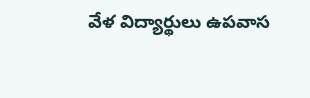వేళ విద్యార్థులు ఉప‌వాస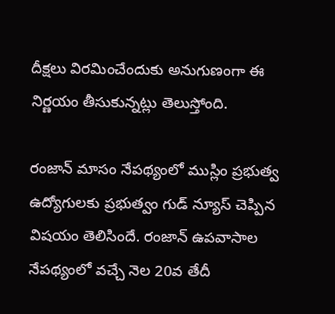దీక్ష‌లు విర‌మించేందుకు అనుగుణంగా ఈ నిర్ణ‌యం తీసుకున్న‌ట్లు తెలుస్తోంది.

రంజాన్ మాసం నేపథ్యంలో ముస్లిం ప్రభుత్వ ఉద్యోగులకు ప్రభుత్వం గుడ్‌ న్యూస్ చెప్పిన విష‌యం తెలిసిందే. రంజాన్ ఉపవాసాల నేపథ్యంలో వ‌చ్చే నెల 20వ తేదీ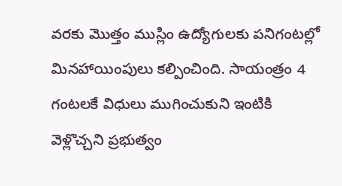వ‌ర‌కు మొత్తం ముస్లిం ఉద్యోగులకు పనిగంటల్లో మినహాయింపులు కల్పించింది. సాయంత్రం 4 గంట‌ల‌కే విధులు ముగించుకుని ఇంటికి వెళ్లొచ్చ‌ని ప్ర‌భుత్వం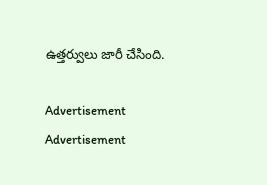ఉత్త‌ర్వులు జారీ చేసింది.

Advertisement
Advertisement